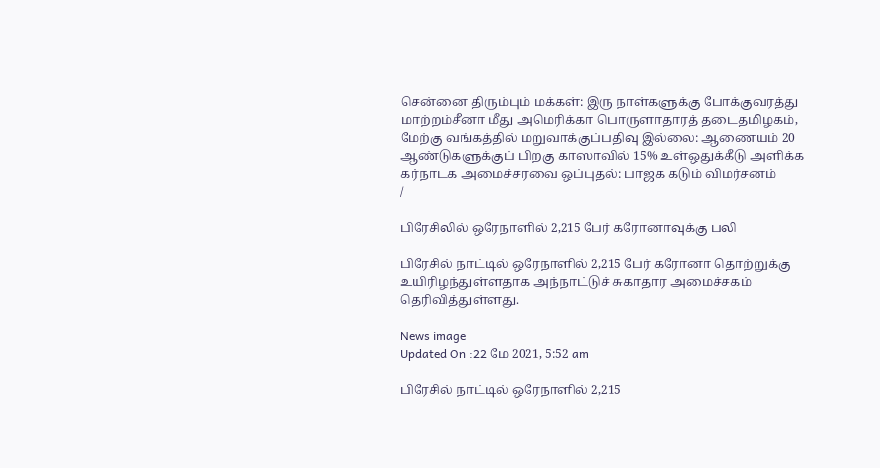சென்னை திரும்பும் மக்கள்: இரு நாள்களுக்கு போக்குவரத்து மாற்றம்சீனா மீது அமெரிக்கா பொருளாதாரத் தடைதமிழகம், மேற்கு வங்கத்தில் மறுவாக்குப்பதிவு இல்லை: ஆணையம் 20 ஆண்டுகளுக்குப் பிறகு காஸாவில் 15% உள்ஒதுக்கீடு அளிக்க கர்நாடக அமைச்சரவை ஒப்புதல்: பாஜக கடும் விமர்சனம்
/

பிரேசிலில் ஒரேநாளில் 2,215 பேர் கரோனாவுக்கு பலி

பிரேசில் நாட்டில் ஒரேநாளில் 2,215 பேர் கரோனா தொற்றுக்கு உயிரிழந்துள்ளதாக அந்நாட்டுச் சுகாதார அமைச்சகம் தெரிவித்துள்ளது.

News image
Updated On :22 மே 2021, 5:52 am

பிரேசில் நாட்டில் ஒரேநாளில் 2,215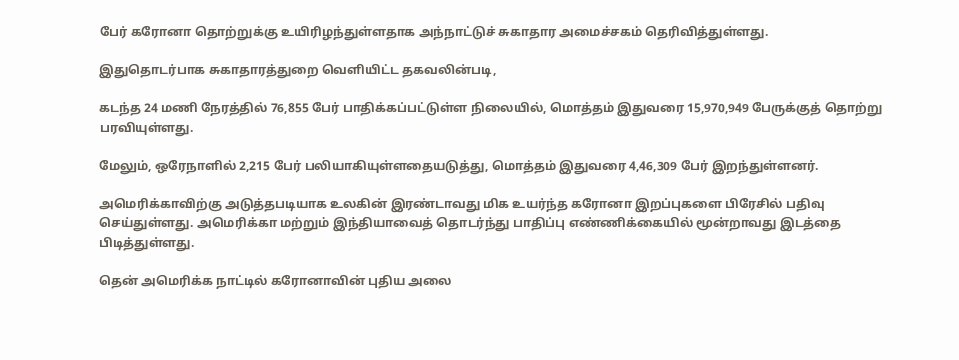பேர் கரோனா தொற்றுக்கு உயிரிழந்துள்ளதாக அந்நாட்டுச் சுகாதார அமைச்சகம் தெரிவித்துள்ளது.

இதுதொடர்பாக சுகாதாரத்துறை வெளியிட்ட தகவலின்படி,

கடந்த 24 மணி நேரத்தில் 76,855 பேர் பாதிக்கப்பட்டுள்ள நிலையில், மொத்தம் இதுவரை 15,970,949 பேருக்குத் தொற்று பரவியுள்ளது.

மேலும், ஒரேநாளில் 2,215 பேர் பலியாகியுள்ளதையடுத்து, மொத்தம் இதுவரை 4,46,309 பேர் இறந்துள்ளனர்.

அமெரிக்காவிற்கு அடுத்தபடியாக உலகின் இரண்டாவது மிக உயர்ந்த கரோனா இறப்புகளை பிரேசில் பதிவு செய்துள்ளது. அமெரிக்கா மற்றும் இந்தியாவைத் தொடர்ந்து பாதிப்பு எண்ணிக்கையில் மூன்றாவது இடத்தை பிடித்துள்ளது.

தென் அமெரிக்க நாட்டில் கரோனாவின் புதிய அலை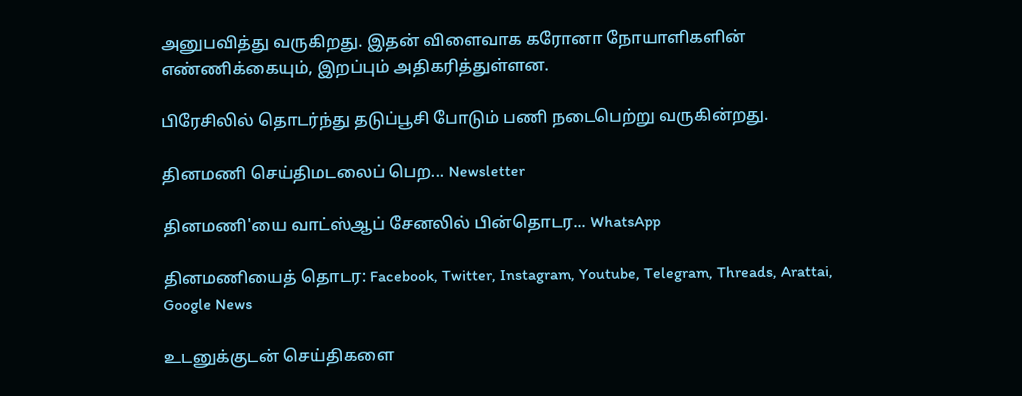அனுபவித்து வருகிறது. இதன் விளைவாக கரோனா நோயாளிகளின் எண்ணிக்கையும், இறப்பும் அதிகரித்துள்ளன.

பிரேசிலில் தொடர்ந்து தடுப்பூசி போடும் பணி நடைபெற்று வருகின்றது.

தினமணி செய்திமடலைப் பெற... Newsletter

தினமணி'யை வாட்ஸ்ஆப் சேனலில் பின்தொடர... WhatsApp

தினமணியைத் தொடர: Facebook, Twitter, Instagram, Youtube, Telegram, Threads, Arattai, Google News

உடனுக்குடன் செய்திகளை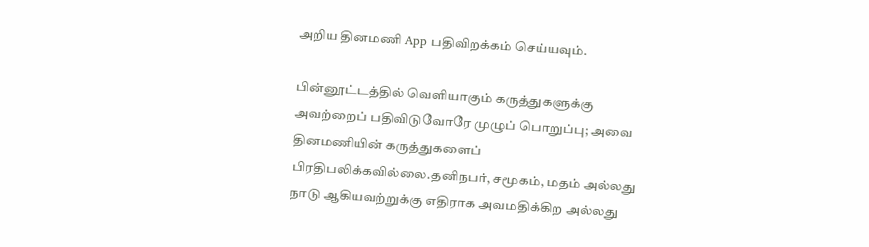அறிய தினமணி App பதிவிறக்கம் செய்யவும்.

பின்னூட்டத்தில் வெளியாகும் கருத்துகளுக்கு அவற்றைப் பதிவிடுவோரே முழுப் பொறுப்பு; அவை தினமணியின் கருத்துகளைப் பிரதிபலிக்கவில்லை.தனிநபர், சமூகம், மதம் அல்லது நாடு ஆகியவற்றுக்கு எதிராக அவமதிக்கிற அல்லது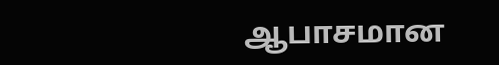ஆபாசமான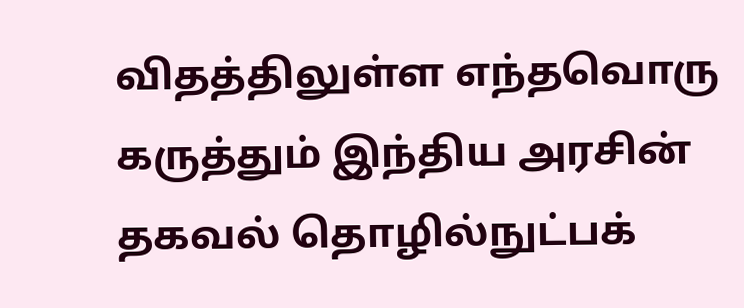விதத்திலுள்ள எந்தவொரு கருத்தும் இந்திய அரசின் தகவல் தொழில்நுட்பக்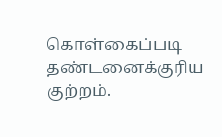கொள்கைப்படி தண்டனைக்குரிய குற்றம்.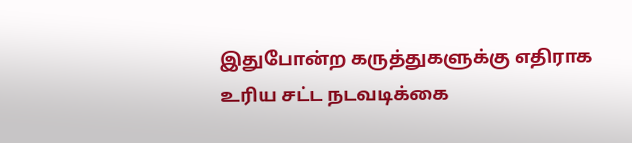இதுபோன்ற கருத்துகளுக்கு எதிராக உரிய சட்ட நடவடிக்கை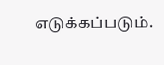எடுக்கப்படும்.